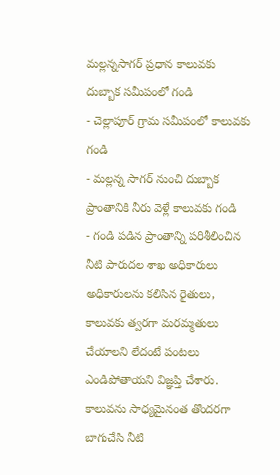మల్లన్నసాగర్ ప్రధాన కాలువకు దుబ్బాక సమీపంలో గండి
- చెల్లాపూర్ గ్రామ సమీపంలో కాలువకు గండి
- మల్లన్న సాగర్ నుంచి దుబ్బాక ప్రాంతానికి నీరు వెళ్లే కాలువకు గండి
- గండి పడిన ప్రాంతాన్ని పరిశీలించిన నీటి పారుదల శాఖ అధికారులు
అధికారులను కలిసిన రైతులు, కాలువకు త్వరగా మరమ్మతులు చేయాలని లేదంటే పంటలు ఎండిపోతాయని విజ్ఞప్తి చేశారు. కాలువను సాధ్యమైనంత తొందరగా బాగుచేసి నీటి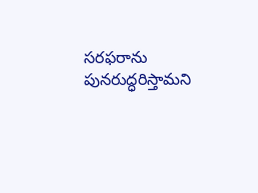సరఫరాను పునరుద్ధరిస్తామని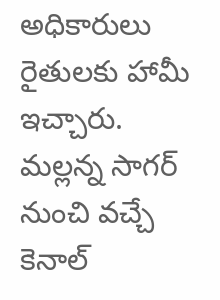అధికారులు రైతులకు హామీ ఇచ్చారు. మల్లన్న సాగర్ నుంచి వచ్చే కెనాల్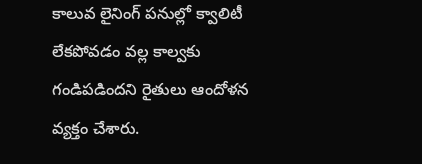కాలువ లైనింగ్ పనుల్లో క్వాలిటీ లేకపోవడం వల్ల కాల్వకు గండిపడిందని రైతులు ఆందోళన వ్యక్తం చేశారు.